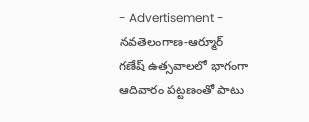- Advertisement -
నవతెలంగాణ-ఆర్మూర్
గణేష్ ఉత్సవాలలో భాగంగా ఆదివారం పట్టణంతో పాటు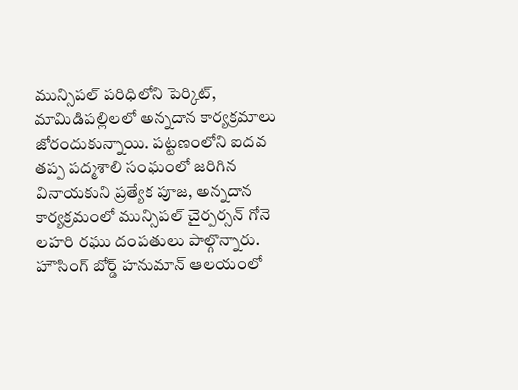మున్సిపల్ పరిధిలోని పెర్కిట్, మామిడిపల్లిలలో అన్నదాన కార్యక్రమాలు జోరందుకున్నాయి. పట్టణంలోని ఐదవ తప్ప పద్మశాలి సంఘంలో జరిగిన వినాయకుని ప్రత్యేక పూజ, అన్నదాన కార్యక్రమంలో మున్సిపల్ చైర్పర్సన్ గోనె లహరి రఘు దంపతులు పాల్గొన్నారు. హౌసింగ్ బోర్డ్ హనుమాన్ ఆలయంలో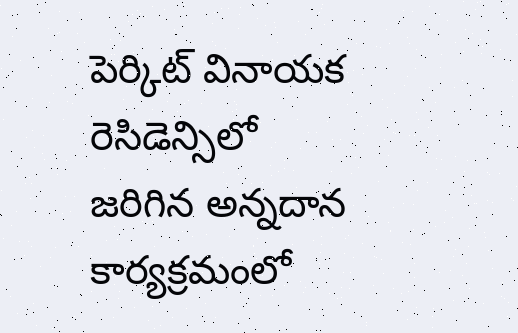పెర్కిట్ వినాయక రెసిడెన్సిలో జరిగిన అన్నదాన కార్యక్రమంలో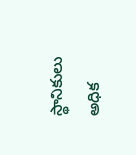స్థానికులు అధిక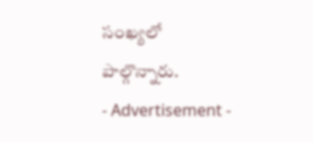సంఖ్యలో పాల్గొన్నారు.
- Advertisement -